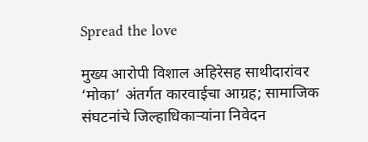Spread the love

मुख्य आरोपी विशाल अहिरेसह साथीदारांवर ‘मोका’ अंतर्गत कारवाईचा आग्रह; सामाजिक संघटनांचे जिल्हाधिकाऱ्यांना निवेदन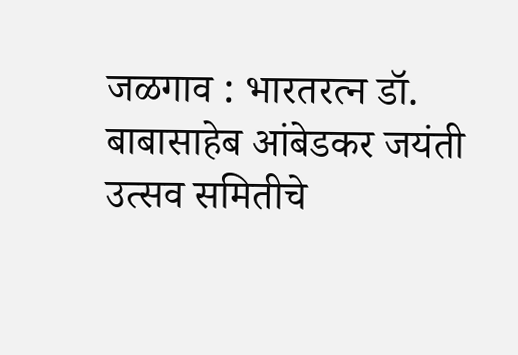जळगाव : भारतरत्न डॉ. बाबासाहेब आंबेडकर जयंती उत्सव समितीचे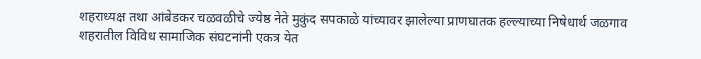शहराध्यक्ष तथा आंबेडकर चळवळीचे ज्येष्ठ नेते मुकुंद सपकाळे यांच्यावर झालेल्या प्राणघातक हल्ल्याच्या निषेधार्थ जळगाव शहरातील विविध सामाजिक संघटनांनी एकत्र येत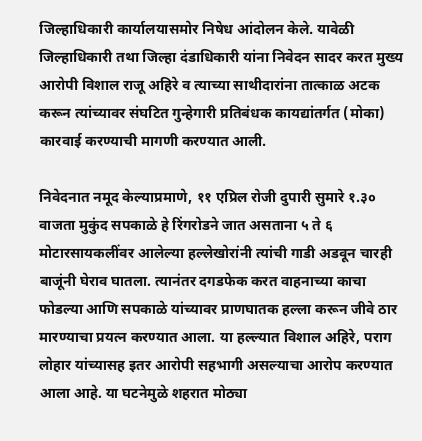जिल्हाधिकारी कार्यालयासमोर निषेध आंदोलन केले. यावेळी जिल्हाधिकारी तथा जिल्हा दंडाधिकारी यांना निवेदन सादर करत मुख्य आरोपी विशाल राजू अहिरे व त्याच्या साथीदारांना तात्काळ अटक करून त्यांच्यावर संघटित गुन्हेगारी प्रतिबंधक कायद्यांतर्गत (मोका) कारवाई करण्याची मागणी करण्यात आली.

निवेदनात नमूद केल्याप्रमाणे, ११ एप्रिल रोजी दुपारी सुमारे १.३० वाजता मुकुंद सपकाळे हे रिंगरोडने जात असताना ५ ते ६ मोटारसायकलींवर आलेल्या हल्लेखोरांनी त्यांची गाडी अडवून चारही बाजूंनी घेराव घातला. त्यानंतर दगडफेक करत वाहनाच्या काचा फोडल्या आणि सपकाळे यांच्यावर प्राणघातक हल्ला करून जीवे ठार मारण्याचा प्रयत्न करण्यात आला. या हल्ल्यात विशाल अहिरे, पराग लोहार यांच्यासह इतर आरोपी सहभागी असल्याचा आरोप करण्यात आला आहे. या घटनेमुळे शहरात मोठ्या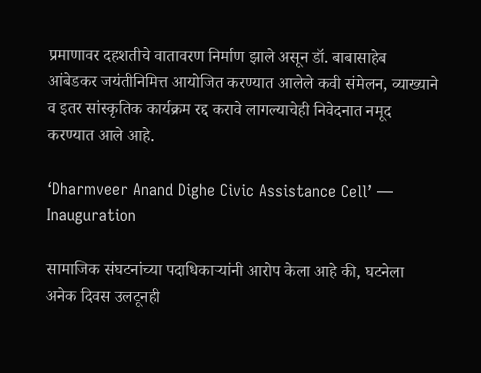प्रमाणावर दहशतीचे वातावरण निर्माण झाले असून डॉ. बाबासाहेब आंबेडकर जयंतीनिमित्त आयोजित करण्यात आलेले कवी संमेलन, व्याख्याने व इतर सांस्कृतिक कार्यक्रम रद्द करावे लागल्याचेही निवेदनात नमूद करण्यात आले आहे.

‘Dharmveer Anand Dighe Civic Assistance Cell’ — Inauguration

सामाजिक संघटनांच्या पदाधिकाऱ्यांनी आरोप केला आहे की, घटनेला अनेक दिवस उलटूनही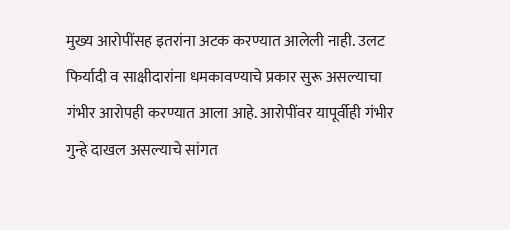मुख्य आरोपींसह इतरांना अटक करण्यात आलेली नाही. उलट फिर्यादी व साक्षीदारांना धमकावण्याचे प्रकार सुरू असल्याचा गंभीर आरोपही करण्यात आला आहे. आरोपींवर यापूर्वीही गंभीर गुन्हे दाखल असल्याचे सांगत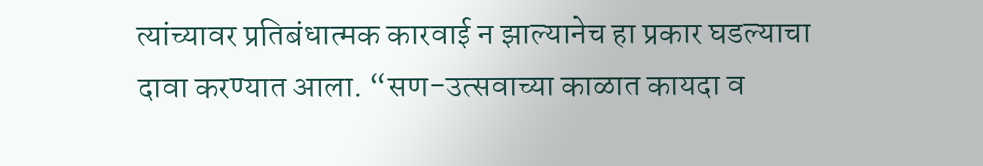त्यांच्यावर प्रतिबंधात्मक कारवाई न झाल्यानेच हा प्रकार घडल्याचा दावा करण्यात आला. “सण-उत्सवाच्या काळात कायदा व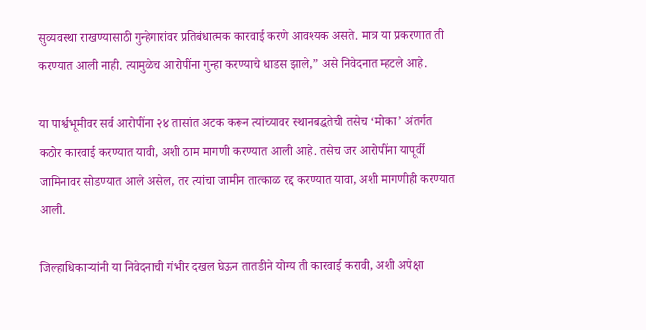सुव्यवस्था राखण्यासाठी गुन्हेगारांवर प्रतिबंधात्मक कारवाई करणे आवश्यक असते. मात्र या प्रकरणात ती करण्यात आली नाही. त्यामुळेच आरोपींना गुन्हा करण्याचे धाडस झाले,” असे निवेदनात म्हटले आहे.

या पार्श्वभूमीवर सर्व आरोपींना २४ तासांत अटक करून त्यांच्यावर स्थानबद्धतेची तसेच ‘मोका’ अंतर्गत कठोर कारवाई करण्यात यावी, अशी ठाम मागणी करण्यात आली आहे. तसेच जर आरोपींना यापूर्वी जामिनावर सोडण्यात आले असेल, तर त्यांचा जामीन तात्काळ रद्द करण्यात यावा, अशी मागणीही करण्यात आली.

जिल्हाधिकाऱ्यांनी या निवेदनाची गंभीर दखल घेऊन तातडीने योग्य ती कारवाई करावी, अशी अपेक्षा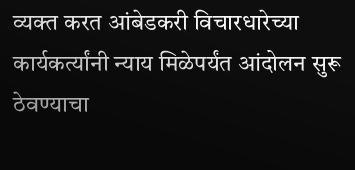व्यक्त करत आंबेडकरी विचारधारेच्या कार्यकर्त्यांनी न्याय मिळेपर्यंत आंदोलन सुरू ठेवण्याचा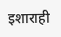इशाराही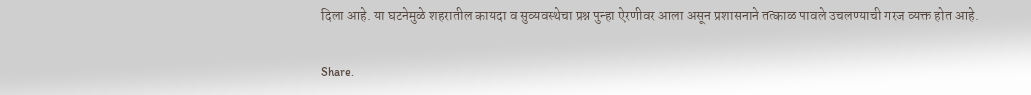दिला आहे. या घटनेमुळे शहरातील कायदा व सुव्यवस्थेचा प्रश्न पुन्हा ऐरणीवर आला असून प्रशासनाने तत्काळ पावले उचलण्याची गरज व्यक्त होत आहे.

Share.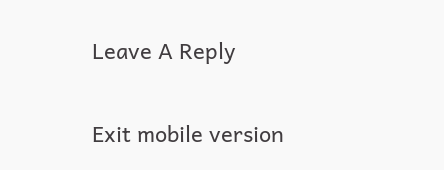Leave A Reply

Exit mobile version